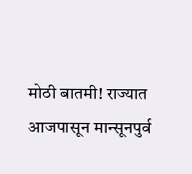मोठी बातमी! राज्यात आजपासून मान्सूनपुर्व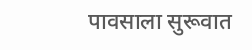पावसाला सुरूवात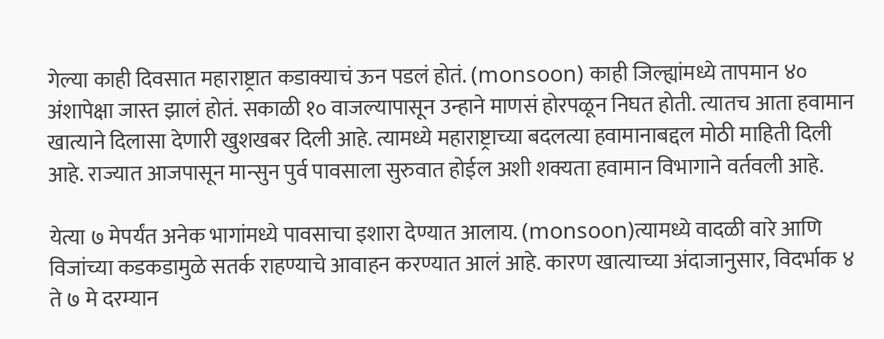गेल्या काही दिवसात महाराष्ट्रात कडाक्याचं ऊन पडलं होतं. (monsoon) काही जिल्ह्यांमध्ये तापमान ४० अंशापेक्षा जास्त झालं होतं. सकाळी १० वाजल्यापासून उन्हाने माणसं होरपळून निघत होती. त्यातच आता हवामान खात्याने दिलासा देणारी खुशखबर दिली आहे. त्यामध्ये महाराष्ट्राच्या बदलत्या हवामानाबद्दल मोठी माहिती दिली आहे. राज्यात आजपासून मान्सुन पुर्व पावसाला सुरुवात होईल अशी शक्यता हवामान विभागाने वर्तवली आहे.

येत्या ७ मेपर्यंत अनेक भागांमध्ये पावसाचा इशारा देण्यात आलाय. (monsoon)त्यामध्ये वादळी वारे आणि विजांच्या कडकडामुळे सतर्क राहण्याचे आवाहन करण्यात आलं आहे. कारण खात्याच्या अंदाजानुसार, विदर्भाक ४ ते ७ मे दरम्यान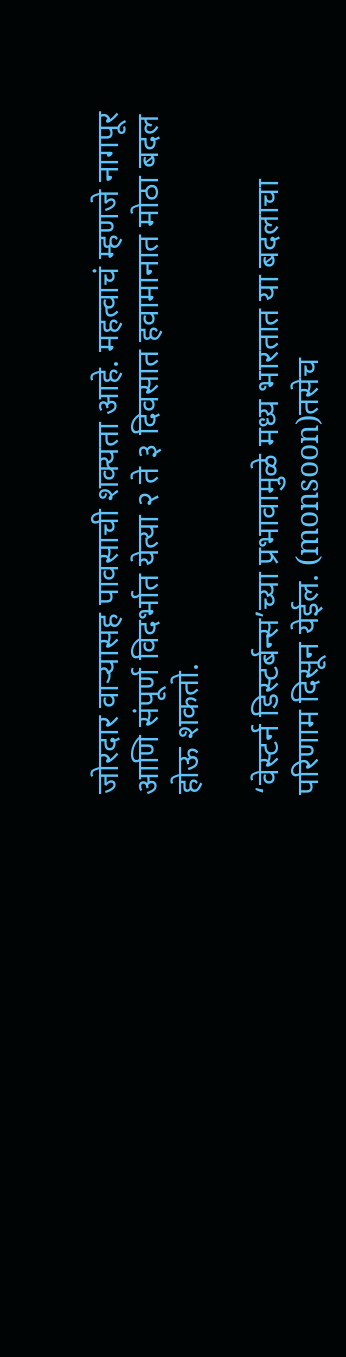जोरदार वाऱ्यासह पावसाची शक्यता आहे. महत्वाचं म्हणजे नागपूर आणि संपूर्ण विदर्भात येत्या २ ते ३ दिवसात हवामानात मोठा बदल होऊ शकतो.

‘वेस्टर्न डिस्टर्बन्स’च्या प्रभावामुळे मध्य भारतात या बदलाचा परिणाम दिसून येईल. (monsoon)तसेच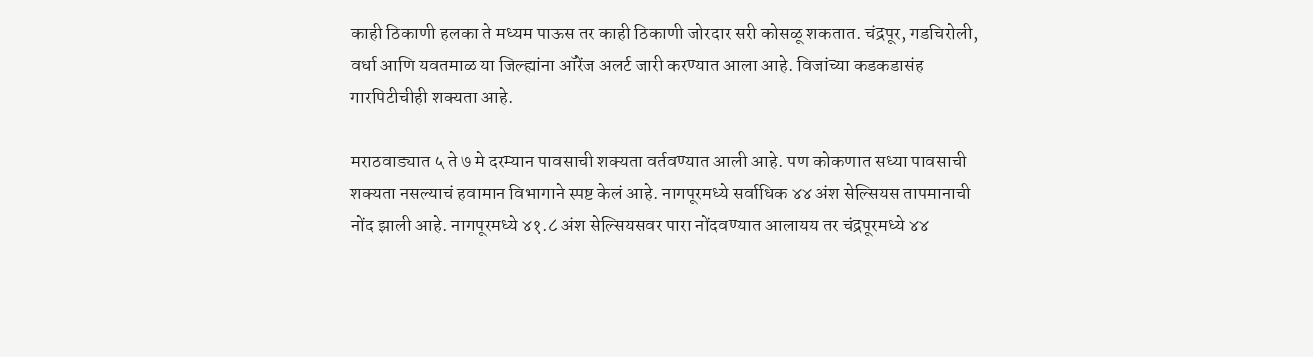काही ठिकाणी हलका ते मध्यम पाऊस तर काही ठिकाणी जोरदार सरी कोसळू शकतात. चंद्रपूर, गडचिरोली, वर्धा आणि यवतमाळ या जिल्ह्यांना ऑरेंज अलर्ट जारी करण्यात आला आहे. विजांच्या कडकडासंह गारपिटीचीही शक्यता आहे.

मराठवाड्यात ५ ते ७ मे दरम्यान पावसाची शक्यता वर्तवण्यात आली आहे. पण कोकणात सध्या पावसाची शक्यता नसल्याचं हवामान विभागाने स्पष्ट केलं आहे. नागपूरमध्ये सर्वाधिक ४४ अंश सेल्सियस तापमानाची नोंद झाली आहे. नागपूरमध्ये ४१.८ अंश सेल्सियसवर पारा नोंदवण्यात आलायय तर चंद्रपूरमध्ये ४४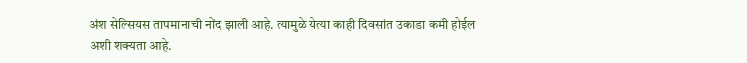अंश सेल्सियस तापमानाची नोंद झाली आहे. त्यामुळे येत्या काही दिवसांत उकाडा कमी होईल अशी शक्यता आहे.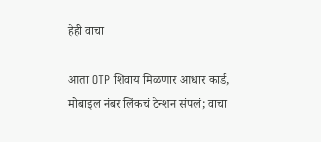हेही वाचा

आता OTP शिवाय मिळणार आधार कार्ड, मोबाइल नंबर लिंकचं टेन्शन संपलं; वाचा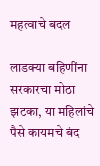महत्वाचे बदल

लाडक्या बहिणींना सरकारचा मोठा झटका, या महिलांचे पैसे कायमचे बंद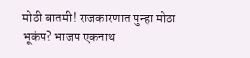मोठी बातमी! राजकारणात पुन्हा मोठा भूकंप? भाजप एकनाथ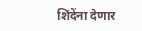शिंदेंना देणार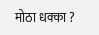मोठा धक्का ?